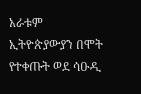አራቱም ኢትዮጵያውያን በሞት የተቀጡት ወደ ሳዑዲ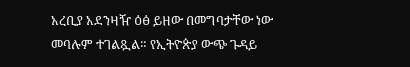አረቢያ አደንዛዥ ዕፅ ይዘው በመግባታቸው ነው መባሉም ተገልጿል። የኢትዮጵያ ውጭ ጉዳይ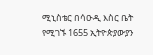ሚኒስቴር በሳዑዲ እስር ቤት የሚገኙ 1655 ኢትዮጵያውያን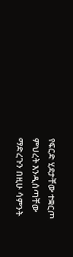የፍርድ ሂደታቸው ተቋርጦ ምህረት እንዲሰጣቸው ማድረጉን በዚሁ ሳምንት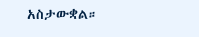አስታውቋል።